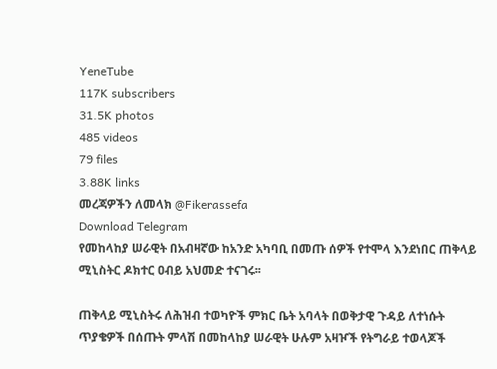YeneTube
117K subscribers
31.5K photos
485 videos
79 files
3.88K links
መረጃዎችን ለመላክ @Fikerassefa
Download Telegram
የመከላከያ ሠራዊት በአብዛኛው ከአንድ አካባቢ በመጡ ሰዎች የተሞላ እንደነበር ጠቅላይ ሚኒስትር ዶክተር ዐብይ አህመድ ተናገሩ፡፡

ጠቅላይ ሚኒስትሩ ለሕዝብ ተወካዮች ምክር ቤት አባላት በወቅታዊ ጉዳይ ለተነሱት ጥያቄዎች በሰጡት ምላሽ በመከላከያ ሠራዊት ሁሉም አዛዦች የትግራይ ተወላጆች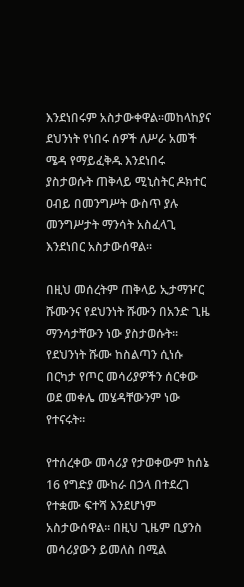እንደነበሩም አስታውቀዋል፡፡መከላከያና ደህንነት የነበሩ ሰዎች ለሥራ አመች ሜዳ የማይፈቅዱ እንደነበሩ ያስታወሱት ጠቅላይ ሚኒስትር ዶክተር ዐብይ በመንግሥት ውስጥ ያሉ መንግሥታት ማንሳት አስፈላጊ እንደነበር አስታውሰዋል፡፡

በዚህ መሰረትም ጠቅላይ ኢታማዦር ሹሙንና የደህንነት ሹሙን በአንድ ጊዜ ማንሳታቸውን ነው ያስታወሱት፡፡ የደህንነት ሹሙ ከስልጣን ሲነሱ በርካታ የጦር መሳሪያዎችን ሰርቀው ወደ መቀሌ መሄዳቸውንም ነው የተናሩት፡፡

የተሰረቀው መሳሪያ የታወቀውም ከሰኔ 16 የግድያ ሙከራ በኃላ በተደረገ የተቋሙ ፍተሻ እንደሆነም አስታውሰዋል፡፡ በዚህ ጊዜም ቢያንስ መሳሪያውን ይመለስ በሚል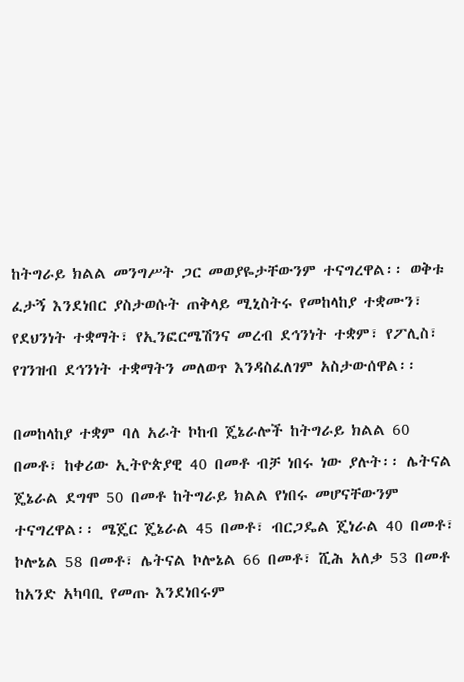ከትግራይ ክልል መንግሥት ጋር መወያዬታቸውንም ተናግረዋል፡፡ ወቅቱ ፈታኝ እንደነበር ያስታወሱት ጠቅላይ ሚኒስትሩ የመከላከያ ተቋሙን፣ የደህንነት ተቋማት፣ የኢንፎርሜሽንና መረብ ደኅንነት ተቋም፣ የፖሊስ፣ የገንዝብ ደኅንነት ተቋማትን መለወጥ እንዳስፈለገም አስታውሰዋል፡፡

በመከላከያ ተቋም ባለ አራት ኮከብ ጄኔራሎች ከትግራይ ክልል 60 በመቶ፣ ከቀሪው ኢትዮጵያዊ 40 በመቶ ብቻ ነበሩ ነው ያሉት፡፡ ሌትናል ጄኔራል ደግሞ 50 በመቶ ከትግራይ ክልል የነበሩ መሆናቸውንም ተናግረዋል፡፡ ሜጄር ጄኔራል 45 በመቶ፣ ብርጋዴል ጄነራል 40 በመቶ፣ ኮሎኔል 58 በመቶ፣ ሌትናል ኮሎኔል 66 በመቶ፣ ሺሕ አለቃ 53 በመቶ ከአንድ አካባቢ የመጡ እንደነበሩም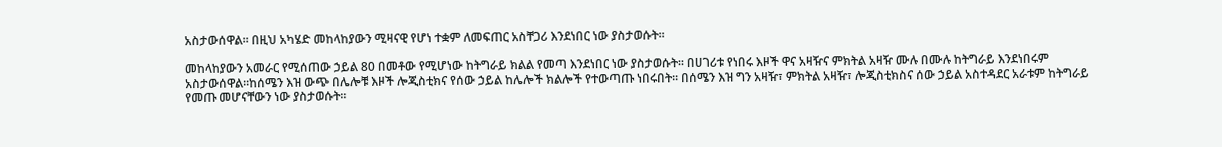አስታውሰዋል፡፡ በዚህ አካሄድ መከላከያውን ሚዛናዊ የሆነ ተቋም ለመፍጠር አስቸጋሪ እንደነበር ነው ያስታወሱት፡፡

መከላከያውን አመራር የሚሰጠው ኃይል 80 በመቶው የሚሆነው ከትግራይ ክልል የመጣ እንደነበር ነው ያስታወሱት፡፡ በሀገሪቱ የነበሩ እዞች ዋና አዛዥና ምክትል አዛዥ ሙሉ በሙሉ ከትግራይ እንደነበሩም አስታውሰዋል፡፡ከሰሜን እዝ ውጭ በሌሎቹ እዞች ሎጂስቲክና የሰው ኃይል ከሌሎች ክልሎች የተውጣጡ ነበሩበት፡፡ በሰሜን እዝ ግን አዛዥ፣ ምክትል አዛዥ፣ ሎጂስቲክስና ሰው ኃይል አስተዳደር አራቱም ከትግራይ የመጡ መሆናቸውን ነው ያስታወሱት፡፡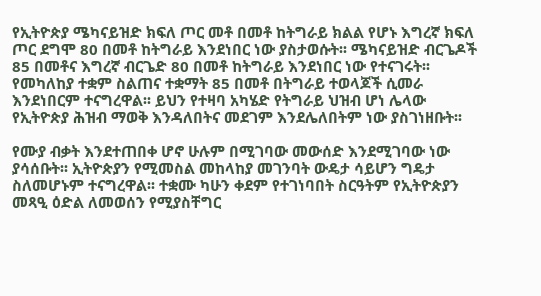የኢትዮጵያ ሜካናይዝድ ክፍለ ጦር መቶ በመቶ ከትግራይ ክልል የሆኑ እግረኛ ክፍለ ጦር ደግሞ 80 በመቶ ከትግራይ እንደነበር ነው ያስታወሱት፡፡ ሜካናይዝድ ብርጌዶች 85 በመቶና እግረኛ ብርጌድ 80 በመቶ ከትግራይ እንደነበር ነው የተናገሩት፡፡የመካለከያ ተቋም ስልጠና ተቋማት 85 በመቶ በትግራይ ተወላጆች ሲመራ እንደነበርም ተናግረዋል፡፡ ይህን የተዛባ አካሄድ የትግራይ ህዝብ ሆነ ሌላው የኢትዮጵያ ሕዝብ ማወቅ እንዳለበትና መደገም እንደሌለበትም ነው ያስገነዘቡት፡፡

የሙያ ብቃት እንደተጠበቀ ሆኖ ሁሉም በሚገባው መውሰድ እንደሚገባው ነው ያሳሰቡት፡፡ ኢትዮጵያን የሚመስል መከላከያ መገንባት ውዴታ ሳይሆን ግዴታ ስለመሆኑም ተናግረዋል፡፡ ተቋሙ ካሁን ቀደም የተገነባበት ስርዓትም የኢትዮጵያን መጻዒ ዕድል ለመወሰን የሚያስቸግር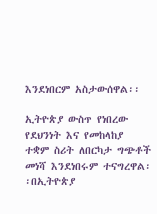እንደነበርም አስታውሰዋል፡፡

ኢትዮጵያ ውስጥ የነበረው የደህንነት እና የመከላከያ ተቋም ስሪት ለበርካታ ግጭቶች መነሻ እንደነበሩም ተናግረዋል፡፡በኢትዮጵያ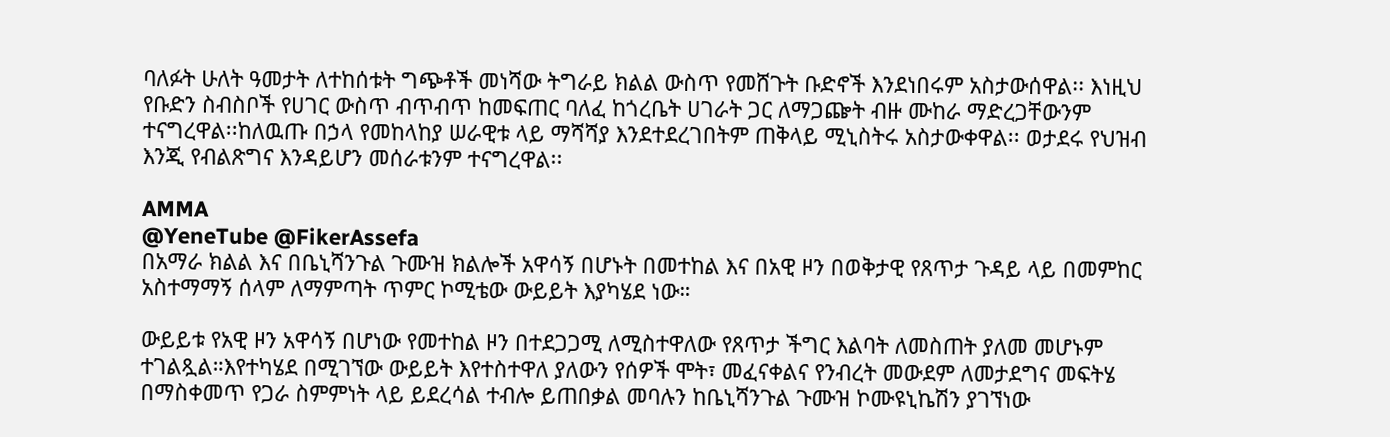ባለፉት ሁለት ዓመታት ለተከሰቱት ግጭቶች መነሻው ትግራይ ክልል ውስጥ የመሸጉት ቡድኖች እንደነበሩም አስታውሰዋል፡፡ እነዚህ የቡድን ስብስቦች የሀገር ውስጥ ብጥብጥ ከመፍጠር ባለፈ ከጎረቤት ሀገራት ጋር ለማጋጬት ብዙ ሙከራ ማድረጋቸውንም ተናግረዋል፡፡ከለዉጡ በኃላ የመከላከያ ሠራዊቱ ላይ ማሻሻያ እንደተደረገበትም ጠቅላይ ሚኒስትሩ አስታውቀዋል፡፡ ወታደሩ የህዝብ እንጂ የብልጽግና እንዳይሆን መሰራቱንም ተናግረዋል፡፡

AMMA
@YeneTube @FikerAssefa
በአማራ ክልል እና በቤኒሻንጉል ጉሙዝ ክልሎች አዋሳኝ በሆኑት በመተከል እና በአዊ ዞን በወቅታዊ የጸጥታ ጉዳይ ላይ በመምከር አስተማማኝ ሰላም ለማምጣት ጥምር ኮሚቴው ውይይት እያካሄደ ነው።

ውይይቱ የአዊ ዞን አዋሳኝ በሆነው የመተከል ዞን በተደጋጋሚ ለሚስተዋለው የጸጥታ ችግር እልባት ለመስጠት ያለመ መሆኑም ተገልጿል።እየተካሄደ በሚገኘው ውይይት እየተስተዋለ ያለውን የሰዎች ሞት፣ መፈናቀልና የንብረት መውደም ለመታደግና መፍትሄ በማስቀመጥ የጋራ ስምምነት ላይ ይደረሳል ተብሎ ይጠበቃል መባሉን ከቤኒሻንጉል ጉሙዝ ኮሙዩኒኬሽን ያገኘነው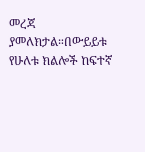መረጃ ያመለክታል።በውይይቱ የሁለቱ ክልሎች ከፍተኛ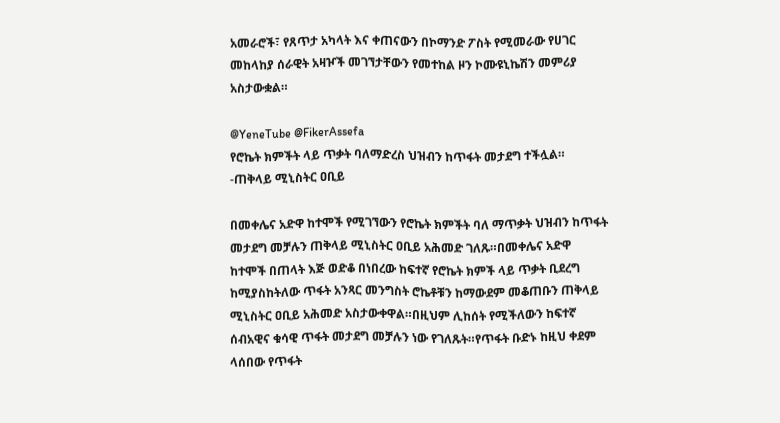አመራሮች፣ የጸጥታ አካላት እና ቀጠናውን በኮማንድ ፖስት የሚመራው የሀገር መከላከያ ሰራዊት አዛዦች መገኘታቸውን የመተከል ዞን ኮሙዩኒኬሽን መምሪያ አስታውቋል።

@YeneTube @FikerAssefa
የሮኬት ክምችት ላይ ጥቃት ባለማድረስ ህዝብን ከጥፋት መታደግ ተችሏል። -ጠቅላይ ሚኒስትር ዐቢይ

በመቀሌና አድዋ ከተሞች የሚገኘውን የሮኬት ክምችት ባለ ማጥቃት ህዝብን ከጥፋት መታደግ መቻሉን ጠቅላይ ሚኒስትር ዐቢይ አሕመድ ገለጹ።በመቀሌና አድዋ ከተሞች በጠላት እጅ ወድቆ በነበረው ከፍተኛ የሮኬት ክምች ላይ ጥቃት ቢደረግ ከሚያስከትለው ጥፋት አንጻር መንግስት ሮኬቶቹን ከማውደም መቆጠቡን ጠቅላይ ሚኒስትር ዐቢይ አሕመድ አስታውቀዋል።በዚህም ሊከሰት የሚችለውን ከፍተኛ ሰብአዊና ቁሳዊ ጥፋት መታደግ መቻሉን ነው የገለጹት።የጥፋት ቡድኑ ከዚህ ቀደም ላሰበው የጥፋት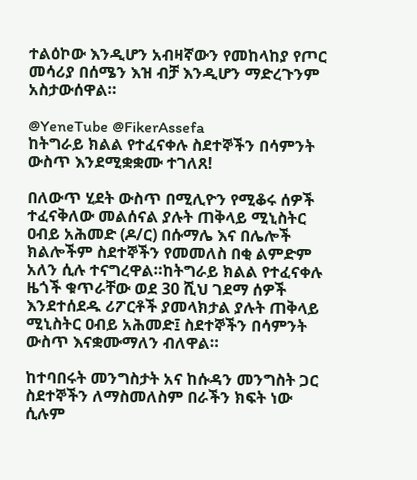ተልዕኮው እንዲሆን አብዛኛውን የመከላከያ የጦር መሳሪያ በሰሜን እዝ ብቻ እንዲሆን ማድረጉንም አስታውሰዋል።

@YeneTube @FikerAssefa
ከትግራይ ክልል የተፈናቀሉ ስደተኞችን በሳምንት ውስጥ እንደሚቋቋሙ ተገለጸ!

በለውጥ ሂደት ውስጥ በሚሊዮን የሚቆሩ ሰዎች ተፈናቅለው መልሰናል ያሉት ጠቅላይ ሚኒስትር ዐብይ አሕመድ (ዶ/ር) በሱማሌ እና በሌሎች ክልሎችም ስደተኞችን የመመለስ በቂ ልምድም አለን ሲሉ ተናግረዋል።ከትግራይ ክልል የተፈናቀሉ ዜጎች ቁጥራቸው ወደ 30 ሺህ ገደማ ሰዎች እንደተሰደዱ ሪፖርቶች ያመላክታል ያሉት ጠቅላይ ሚኒስትር ዐብይ አሕመድ፤ ስደተኞችን በሳምንት ውስጥ እናቋሙማለን ብለዋል።

ከተባበሩት መንግስታት አና ከሱዳን መንግስት ጋር ስደተኞችን ለማስመለስም በራችን ክፍት ነው ሲሉም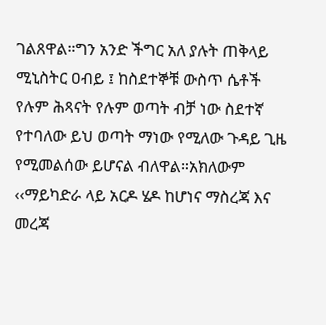ገልጸዋል።ግን አንድ ችግር አለ ያሉት ጠቅላይ ሚኒስትር ዐብይ ፤ ከስደተኞቹ ውስጥ ሴቶች የሉም ሕጻናት የሉም ወጣት ብቻ ነው ስደተኛ የተባለው ይህ ወጣት ማነው የሚለው ጉዳይ ጊዜ የሚመልሰው ይሆናል ብለዋል።አክለውም ‹‹ማይካድራ ላይ አርዶ ሄዶ ከሆነና ማስረጃ እና መረጃ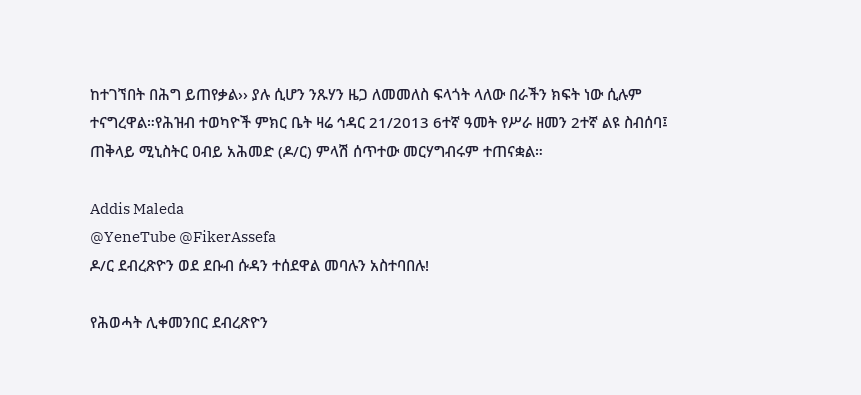ከተገኘበት በሕግ ይጠየቃል›› ያሉ ሲሆን ንጹሃን ዜጋ ለመመለስ ፍላጎት ላለው በራችን ክፍት ነው ሲሉም ተናግረዋል።የሕዝብ ተወካዮች ምክር ቤት ዛሬ ኅዳር 21/2013 6ተኛ ዓመት የሥራ ዘመን 2ተኛ ልዩ ስብሰባ፤ ጠቅላይ ሚኒስትር ዐብይ አሕመድ (ዶ/ር) ምላሽ ሰጥተው መርሃግብሩም ተጠናቋል።

Addis Maleda
@YeneTube @FikerAssefa
ዶ/ር ደብረጽዮን ወደ ደቡብ ሱዳን ተሰደዋል መባሉን አስተባበሉ!

የሕወሓት ሊቀመንበር ደብረጽዮን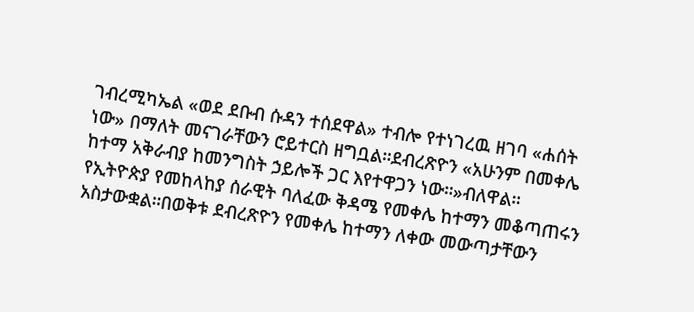ገብረሚካኤል «ወደ ደቡብ ሱዳን ተሰደዋል» ተብሎ የተነገረዉ ዘገባ «ሐሰት ነው» በማለት መናገራቸውን ሮይተርስ ዘግቧል።ደብረጽዮን «አሁንም በመቀሌ ከተማ አቅራብያ ከመንግስት ኃይሎች ጋር እየተዋጋን ነው።»ብለዋል። የኢትዮጵያ የመከላከያ ሰራዊት ባለፈው ቅዳሜ የመቀሌ ከተማን መቆጣጠሩን አስታውቋል።በወቅቱ ደብረጽዮን የመቀሌ ከተማን ለቀው መውጣታቸውን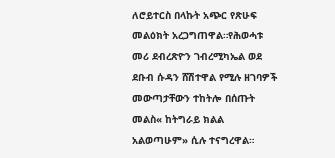ለሮይተርስ በላኩት አጭር የጽሁፍ መልዕክት አረጋግጠዋል።የሕወሓቱ መሪ ደብረጽዮን ገብረሚካኤል ወደ ደቡብ ሱዳን ሸሽተዋል የሚሉ ዘገባዎች መውጣታቸውን ተከትሎ በሰጡት መልስ« ከትግራይ ክልል አልወጣሁም» ሲሉ ተናግረዋል።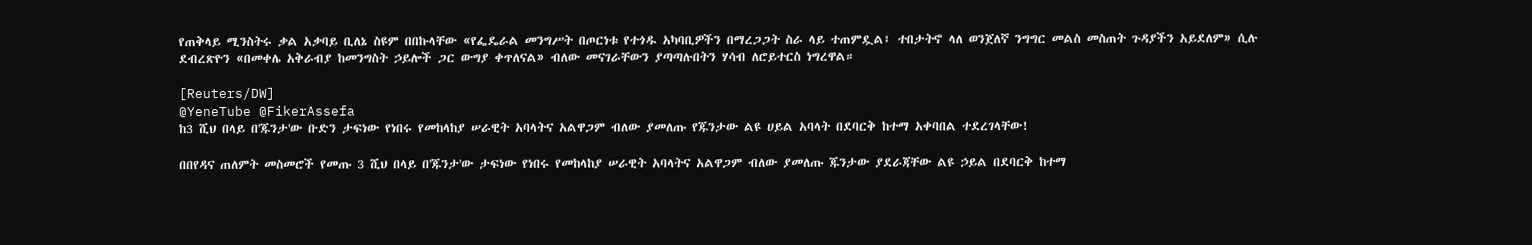የጠቅላይ ሚንስትሩ ቃል አቃባይ ቢለኔ ስዩም በበኩላቸው «የፌዴራል መንግሥት በጦርነቱ የተጎዱ አካባቢዎችን በማረጋጋት ስራ ላይ ተጠምዷል፤ ተበታትኖ ላለ ወንጀለኛ ንግግር መልስ መስጠት ጉዳያችን አይደለም» ሲሉ ደብረጽዮን «በመቀሌ አቅራብያ ከመንግስት ኃይሎች ጋር ውግያ ቀጥለናል» ብለው መናገራቸውን ያጣጣሉበትን ሃሳብ ለሮይተርስ ነግረዋል።

[Reuters/DW]
@YeneTube @FikerAssefa
ከ3 ሺህ በላይ በ'ጁንታ'ው ቡድን ታፍነው የነበሩ የመከላከያ ሠራዊት አባላትና አልዋጋም ብለው ያመለጡ የጁንታው ልዩ ሀይል አባላት በደባርቅ ከተማ አቀባበል ተደረገላቸው!

በበየዳና ጠለምት መስመሮች የመጡ 3 ሺህ በላይ በ'ጁንታ'ው ታፍነው የነበሩ የመከላከያ ሠራዊት አባላትና አልዋጋም ብለው ያመለጡ ጁንታው ያደራጃቸው ልዩ ኃይል በደባርቅ ከተማ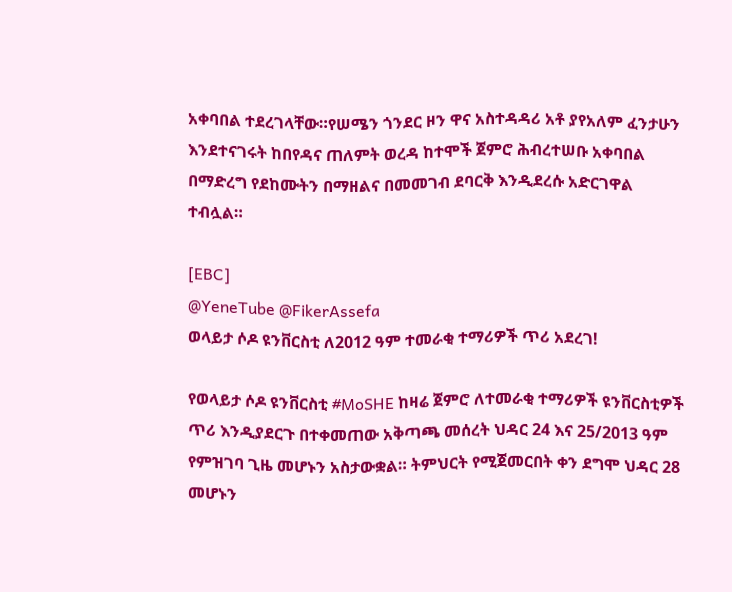አቀባበል ተደረገላቸው።የሠሜን ጎንደር ዞን ዋና አስተዳዳሪ አቶ ያየአለም ፈንታሁን እንደተናገሩት ከበየዳና ጠለምት ወረዳ ከተሞች ጀምሮ ሕብረተሠቡ አቀባበል በማድረግ የደከሙትን በማዘልና በመመገብ ደባርቅ እንዲደረሱ አድርገዋል ተብሏል።

[EBC]
@YeneTube @FikerAssefa
ወላይታ ሶዶ ዩንቨርስቲ ለ2012 ዓም ተመራቂ ተማሪዎች ጥሪ አደረገ!

የወላይታ ሶዶ ዩንቨርስቲ #MoSHE ከዛሬ ጀምሮ ለተመራቂ ተማሪዎች ዩንቨርስቲዎች ጥሪ እንዲያደርጉ በተቀመጠው አቅጣጫ መሰረት ህዳር 24 እና 25/2013 ዓም የምዝገባ ጊዜ መሆኑን አስታውቋል። ትምህርት የሚጀመርበት ቀን ደግሞ ህዳር 28 መሆኑን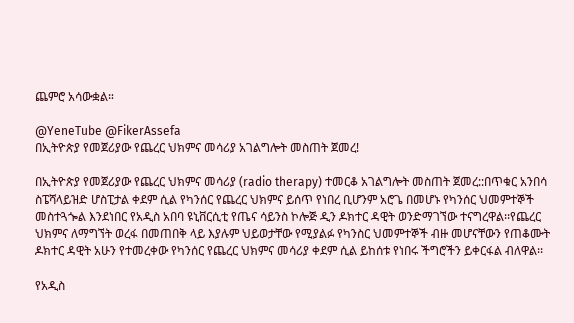ጨምሮ አሳውቋል።

@YeneTube @FikerAssefa
በኢትዮጵያ የመጀሪያው የጨረር ህክምና መሳሪያ አገልግሎት መስጠት ጀመረ!

በኢትዮጵያ የመጀሪያው የጨረር ህክምና መሳሪያ (radio therapy) ተመርቆ አገልግሎት መስጠት ጀመረ::በጥቁር አንበሳ ስፔሻላይዝድ ሆስፒታል ቀደም ሲል የካንሰር የጨረር ህክምና ይሰጥ የነበረ ቢሆንም አሮጌ በመሆኑ የካንሰር ህመምተኞች መስተጓጐል እንደነበር የአዲስ አበባ ዩኒቨርሲቲ የጤና ሳይንስ ኮሎጅ ዲን ዶክተር ዳዊት ወንድማገኘው ተናግረዋል፡፡የጨረር ህክምና ለማግኘት ወረፋ በመጠበቅ ላይ እያሉም ህይወታቸው የሚያልፉ የካንስር ህመምተኞች ብዙ መሆናቸውን የጠቆሙት ዶክተር ዳዊት አሁን የተመረቀው የካንሰር የጨረር ህክምና መሳሪያ ቀደም ሲል ይከሰቱ የነበሩ ችግሮችን ይቀርፋል ብለዋል፡፡

የአዲስ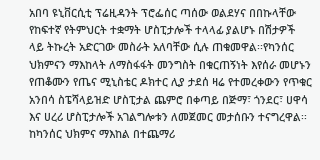አበባ ዩኒቨርሲቲ ፕሬዚዳንት ፕሮፌሰር ጣሰው ወልደሃና በበኩላቸው የከፍተኛ የትምህርት ተቋማት ሆስፒታሎች ተላላፊ ያልሆኑ በሽታዎች ላይ ትኩረት አድርገው መስራት አለባቸው ሲሉ ጠቁመዋል፡፡የካንሰር ህክምናን ማእከላት ለማስፋፋት መንግስት በቁርጠኝነት እየሰራ መሆኑን የጠቆሙን የጤና ሚኒስቴር ዶክተር ሊያ ታደሰ ዛሬ የተመረቀውን የጥቁር አንበሳ ስፔሻላይዝድ ሆስፒታል ጨምሮ በቀጣይ በጅማ፣ ጎንደር፣ ሀዋሳ እና ሀረሪ ሆስፒታሎች አገልግሎቱን ለመጀመር መታሰቡን ተናግረዋል፡፡ከካንሰር ህክምና ማእከል በተጨማሪ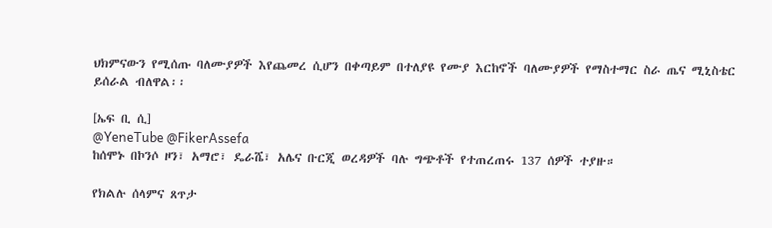ህክምናውን የሚሰጡ ባለሙያዎች እየጨመረ ሲሆን በቀጣይም በተለያዩ የሙያ እርከኖች ባለሙያዎች የማስተማር ስራ ጤና ሚኒስቴር ይሰራል ብለዋል፡፡

[ኤፍ ቢ ሲ]
@YeneTube @FikerAssefa
ከሰሞኑ በኮንሶ ዞን፣ አማሮ፣ ዴራሼ፣ አሌና ቡርጂ ወረዳዎች ባሉ ግጭቶች የተጠረጠሩ 137 ሰዎች ተያዙ።

የክልሉ ሰላምና ጸጥታ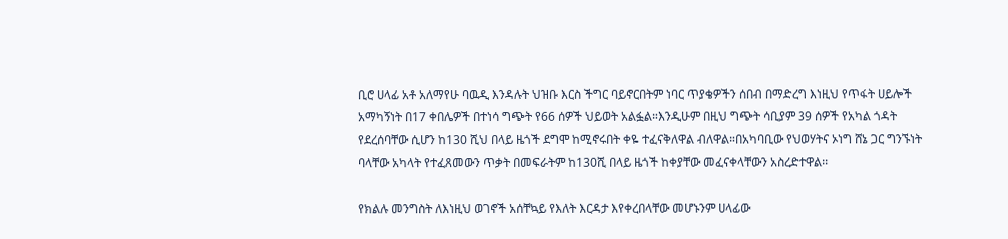ቢሮ ሀላፊ አቶ አለማየሁ ባዉዲ እንዳሉት ህዝቡ እርስ ችግር ባይኖርበትም ነባር ጥያቄዎችን ሰበብ በማድረግ እነዚህ የጥፋት ሀይሎች አማካኝነት በ17 ቀበሌዎች በተነሳ ግጭት የ66 ሰዎች ህይወት አልፏል።እንዲሁም በዚህ ግጭት ሳቢያም 39 ሰዎች የአካል ጎዳት የደረሰባቸው ሲሆን ከ130 ሺህ በላይ ዜጎች ደግሞ ከሚኖሩበት ቀዬ ተፈናቅለዋል ብለዋል።በአካባቢው የህወሃትና ኦነግ ሸኔ ጋር ግንኙነት ባላቸው አካላት የተፈጸመውን ጥቃት በመፍራትም ከ130ሺ በላይ ዜጎች ከቀያቸው መፈናቀላቸውን አስረድተዋል፡፡

የክልሉ መንግስት ለእነዚህ ወገኖች አሰቸኳይ የእለት እርዳታ እየቀረበላቸው መሆኑንም ሀላፊው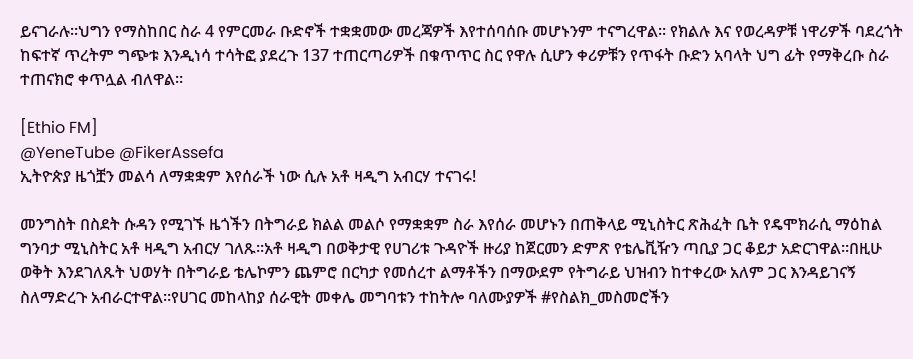ይናገራሉ፡፡ህግን የማስከበር ስራ 4 የምርመራ ቡድኖች ተቋቋመው መረጃዎች እየተሰባሰቡ መሆኑንም ተናግረዋል። የክልሉ እና የወረዳዎቹ ነዋሪዎች ባደረጎት ከፍተኛ ጥረትም ግጭቱ እንዲነሳ ተሳትፎ ያደረጉ 137 ተጠርጣሪዎች በቁጥጥር ስር የዋሉ ሲሆን ቀሪዎቹን የጥፋት ቡድን አባላት ህግ ፊት የማቅረቡ ስራ ተጠናክሮ ቀጥሏል ብለዋል።

[Ethio FM]
@YeneTube @FikerAssefa
ኢትዮጵያ ዜጎቿን መልሳ ለማቋቋም እየሰራች ነው ሲሉ አቶ ዛዲግ አብርሃ ተናገሩ!

መንግስት በስደት ሱዳን የሚገኙ ዜጎችን በትግራይ ክልል መልሶ የማቋቋም ስራ እየሰራ መሆኑን በጠቅላይ ሚኒስትር ጽሕፈት ቤት የዴሞክራሲ ማዕከል ግንባታ ሚኒስትር አቶ ዛዲግ አብርሃ ገለጹ።አቶ ዛዲግ በወቅታዊ የሀገሪቱ ጉዳዮች ዙሪያ ከጀርመን ድምጽ የቴሌቪዥን ጣቢያ ጋር ቆይታ አድርገዋል።በዚሁ ወቅት እንደገለጹት ህወሃት በትግራይ ቴሌኮምን ጨምሮ በርካታ የመሰረተ ልማቶችን በማውደም የትግራይ ህዝብን ከተቀረው አለም ጋር እንዳይገናኝ ስለማድረጉ አብራርተዋል።የሀገር መከላከያ ሰራዊት መቀሌ መግባቱን ተከትሎ ባለሙያዎች #የስልክ_መስመሮችን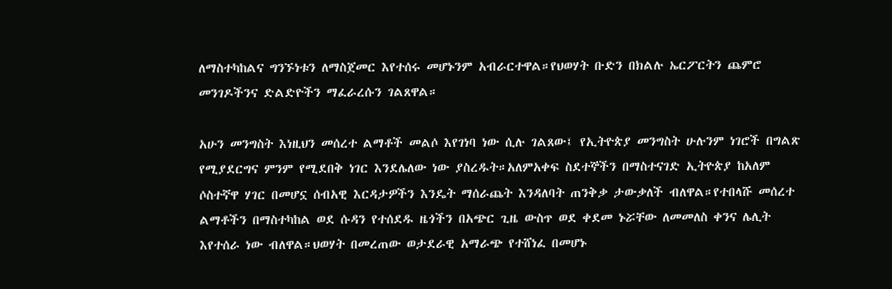ለማስተካከልና ግንኙነቱን ለማስጀመር እየተሰሩ መሆኑንም አብራርተዋል።የህወሃት ቡድን በክልሉ ኤርፖርትን ጨምሮ መንገዶችንና ድልድዮችን ማፈራረሱን ገልጸዋል።

አሁን መንግስት እነዚህን መሰረተ ልማቶች መልሶ እየገነባ ነው ሲሉ ገልጸው፤ የኢትዮጵያ መንግስት ሁሉንም ነገሮች በግልጽ የሚያደርግና ምንም የሚደበቅ ነገር እንደሌለው ነው ያስረዱት።አለምአቀፍ ስደተኞችን በማስተናገድ ኢትዮጵያ ከአለም ሶስተኛዋ ሃገር በመሆኗ ሰብአዊ እርዳታዎችን እንዴት ማሰራጨት እንዳለባት ጠንቅቃ ታውቃለች ብለዋል።የተበላሹ መሰረተ ልማቶችን በማስተካከል ወደ ሱዳን የተሰደዱ ዜጎችን በአጭር ጊዜ ውስጥ ወደ ቀደመ ኑሯቸው ለመመለስ ቀንና ሌሊት እየተሰራ ነው ብለዋል።ህወሃት በመረጠው ወታደራዊ አማራጭ የተሸነፈ በመሆኑ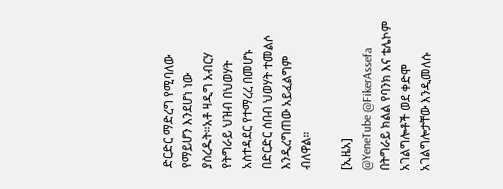ድርድር ማድረግ የሚባለው የማይሆን እንደሆነ ነው ያስረዱት።አቶ ዛዲግ አብርሃ የትግራይ ህዝብ በህወሃት አስተዳደር የተማረረ በመሆኑ በድርድር ሰበብ ህወሃት ተመልሶ እንዲረግጠው አይፈልግም ብለዋል።

[ኢዜአ]
@YeneTube @FikerAssefa
በትግራይ ክልል የባንክ እና ቴሌኮም አገልግሎቶች ወደ ቀድሞ አገልግሎታቸው እንዲመለሱ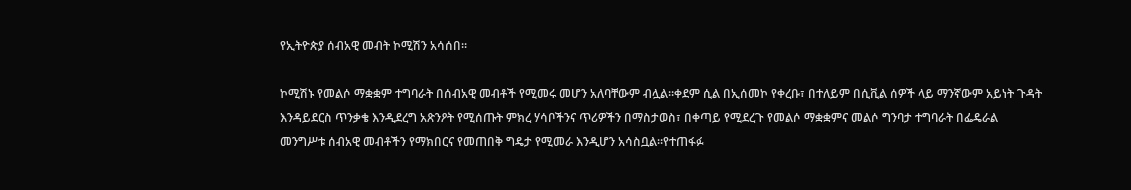የኢትዮጵያ ሰብአዊ መብት ኮሚሽን አሳሰበ።

ኮሚሽኑ የመልሶ ማቋቋም ተግባራት በሰብአዊ መብቶች የሚመሩ መሆን አለባቸውም ብሏል።ቀደም ሲል በኢሰመኮ የቀረቡ፣ በተለይም በሲቪል ሰዎች ላይ ማንኛውም አይነት ጉዳት እንዳይደርስ ጥንቃቄ እንዲደረግ አጽንዖት የሚሰጡት ምክረ ሃሳቦችንና ጥሪዎችን በማስታወስ፣ በቀጣይ የሚደረጉ የመልሶ ማቋቋምና መልሶ ግንባታ ተግባራት በፌዴራል መንግሥቱ ሰብአዊ መብቶችን የማክበርና የመጠበቅ ግዴታ የሚመራ እንዲሆን አሳስቧል።የተጠፋፉ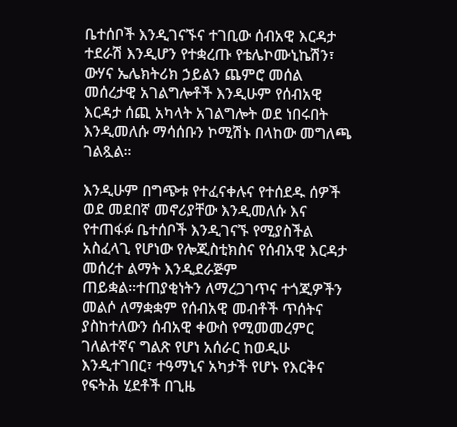ቤተሰቦች እንዲገናኙና ተገቢው ሰብአዊ እርዳታ ተደራሽ እንዲሆን የተቋረጡ የቴሌኮሙኒኬሽን፣ ውሃና ኤሌክትሪክ ኃይልን ጨምሮ መሰል መሰረታዊ አገልግሎቶች እንዲሁም የሰብአዊ እርዳታ ሰጪ አካላት አገልግሎት ወደ ነበሩበት እንዲመለሱ ማሳሰቡን ኮሚሽኑ በላከው መግለጫ ገልጿል።

እንዲሁም በግጭቱ የተፈናቀሉና የተሰደዱ ሰዎች ወደ መደበኛ መኖሪያቸው እንዲመለሱ እና የተጠፋፉ ቤተሰቦች እንዲገናኙ የሚያስችል አስፈላጊ የሆነው የሎጂስቲክስና የሰብአዊ እርዳታ መሰረተ ልማት እንዲደራጅም ጠይቋል።ተጠያቂነትን ለማረጋገጥና ተጎጂዎችን መልሶ ለማቋቋም የሰብአዊ መብቶች ጥሰትና ያስከተለውን ሰብአዊ ቀውስ የሚመመረምር ገለልተኛና ግልጽ የሆነ አሰራር ከወዲሁ እንዲተገበር፣ ተዓማኒና አካታች የሆኑ የእርቅና የፍትሕ ሂደቶች በጊዜ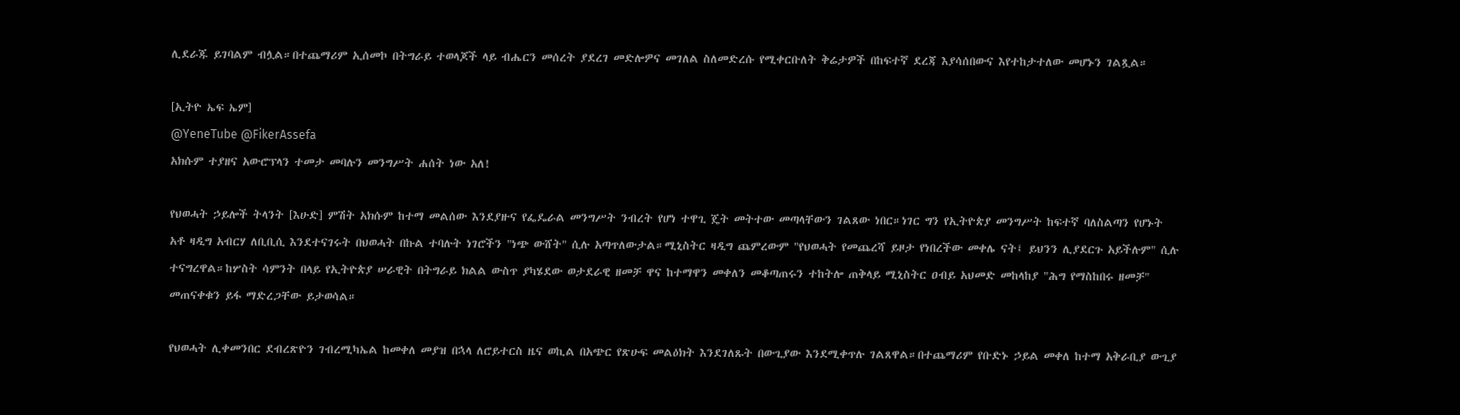ሊደራጁ ይገባልም ብሏል።በተጨማሪም ኢሰመኮ በትግራይ ተወላጆች ላይ ብሔርን መሰረት ያደረገ መድሎዎና መገለል ስለመድረሱ የሚቀርቡለት ቅሬታዎች በከፍተኛ ደረጃ እያሳሰበውና እየተከታተለው መሆኑን ገልጿል።

[ኢትዮ ኤፍ ኤም]
@YeneTube @FikerAssefa
አክሱም ተያዘና አውሮፕላን ተመታ መባሉን መንግሥት ሐሰት ነው አለ!

የህወሓት ኃይሎች ትላንት [እሁድ] ምሽት አክሱም ከተማ መልሰው እንደያዙና የፌዴራል መንግሥት ንብረት የሆነ ተዋጊ ጄት መትተው መጣላቸውን ገልጸው ነበር።ነገር ግን የኢትዮጵያ መንግሥት ከፍተኛ ባለስልጣን የሆኑት አቶ ዛዲግ አብርሃ ለቢቢሲ እንደተናገሩት በህወሓት በኩል ተባሉት ነገሮችን "ነጭ ውሸት" ሲሉ አጣጥለውታል።ሚኒስትር ዛዲግ ጨምረውም "የህወሓት የመጨረሻ ይዞታ የነበረችው መቀሌ ናት፤ ይህንን ሊያደርጉ አይችሉም" ሲሉ ተናግረዋል።ከሦስት ሳምንት በላይ የኢትዮጵያ ሠራዊት በትግራይ ክልል ውስጥ ያካሄደው ወታደራዊ ዘመቻ ዋና ከተማዋን መቀለን መቆጣጠሩን ተከትሎ ጠቅላይ ሚኒስትር ዐብይ አህመድ መከላከያ "ሕግ የማስከበሩ ዘመቻ" መጠናቀቁን ይፋ ማድረጋቸው ይታወሳል።

የህወሓት ሊቀመንበር ደብረጽዮን ገብረሚካኤል ከመቀለ መያዝ በኋላ ለሮይተርስ ዜና ወኪል በአጭር የጽሁፍ መልዕክት እንደገለጹት በውጊያው እንደሚቀጥሉ ገልጸዋል።በተጨማሪም የቡድኑ ኃይል መቀለ ከተማ አቅራቢያ ውጊያ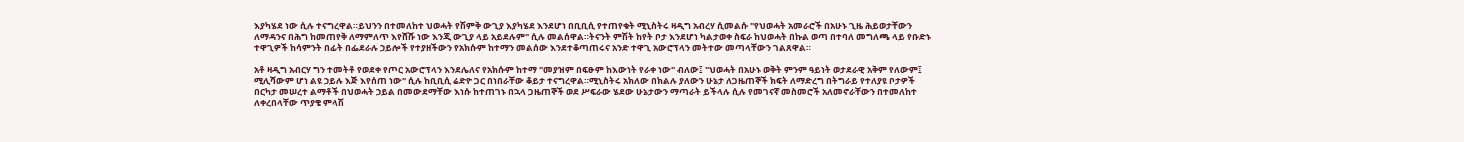እያካሄደ ነው ሲሉ ተናግረዋል።ይህንን በተመለከተ ህወሓት የሽምቅ ውጊያ እያካሄደ እንደሆነ በቢቢሲ የተጠየቁት ሚኒስትሩ ዛዲግ አብረሃ ሲመልሱ "የህወሓት አመራሮች በአሁኑ ጊዜ ሕይወታቸውን ለማዳንና በሕግ ከመጠየቅ ለማምለጥ እየሸሹ ነው እንጂ ውጊያ ላይ አይደሉም" ሲሉ መልሰዋል።ትናንት ምሽት ከየት ቦታ እንደሆነ ካልታወቀ ስፍራ ከህወሓት በኩል ወጣ በተባለ መግለጫ ላይ የቡድኑ ተዋጊዎች ከሳምንት በፊት በፌደራሉ ኃይሎች የተያዘችውን የአክሱም ከተማን መልሰው እንደተቆጣጠሩና አንድ ተዋጊ አውሮፕላን መትተው መጣላቸውን ገልጸዋል።

አቶ ዛዲግ አብርሃ ግን ተመትቶ የወደቀ የጦር አውሮፕላን እንደሌለና የአክሱም ከተማ "መያዝም በፍፁም ከእውነት የራቀ ነው" ብለው፤ "ህወሓት በአሁኑ ወቅት ምንም ዓይነት ወታደራዊ አቅም የለውም፤ ሚሊሻውም ሆነ ልዩ ኃይሉ እጅ እየሰጠ ነው" ሲሉ ከቢቢሲ ሬድዮ ጋር በነበራቸው ቆይታ ተናግረዋል።ሚኒስትሩ አክለው በክልሉ ያለውን ሁኔታ ለጋዜጠኞች ክፍት ለማድረግ በትግራይ የተለያዩ ቦታዎች በርካታ መሠረተ ልማቶች በህወሓት ኃይል በመውደማቸው እነሱ ከተጠገኑ በኋላ ጋዜጠኞች ወደ ሥፍራው ሄደው ሁኔታውን ማጣራት ይችላሉ ሲሉ የመገናኛ መስመሮች አለመኖራቸውን በተመለከተ ለቀረበላቸው ጥያቄ ምላሽ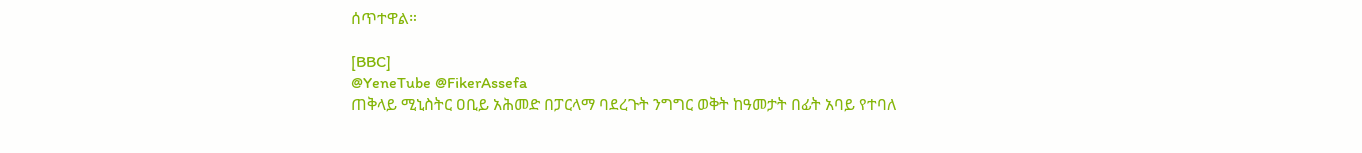ሰጥተዋል።

[BBC]
@YeneTube @FikerAssefa
ጠቅላይ ሚኒስትር ዐቢይ አሕመድ በፓርላማ ባደረጉት ንግግር ወቅት ከዓመታት በፊት አባይ የተባለ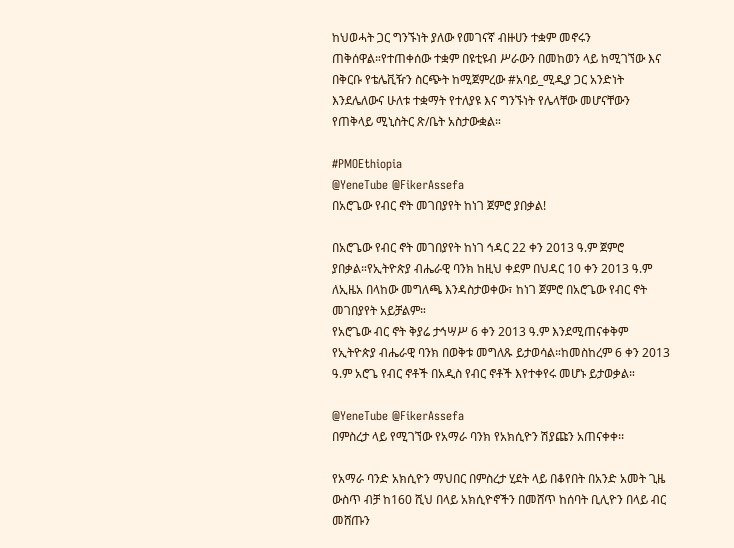ከህወሓት ጋር ግንኙነት ያለው የመገናኛ ብዙሀን ተቋም መኖሩን ጠቅሰዋል።የተጠቀሰው ተቋም በዩቲዩብ ሥራውን በመከወን ላይ ከሚገኘው እና በቅርቡ የቴሌቪዥን ስርጭት ከሚጀምረው #አባይ_ሚዲያ ጋር አንድነት እንደሌለውና ሁለቱ ተቋማት የተለያዩ እና ግንኙነት የሌላቸው መሆናቸውን የጠቅላይ ሚኒስትር ጽ/ቤት አስታውቋል።

#PMOEthiopia
@YeneTube @FikerAssefa
በአሮጌው የብር ኖት መገበያየት ከነገ ጀምሮ ያበቃል!

በአሮጌው የብር ኖት መገበያየት ከነገ ኅዳር 22 ቀን 2013 ዓ.ም ጀምሮ ያበቃል።የኢትዮጵያ ብሔራዊ ባንክ ከዚህ ቀደም በህዳር 10 ቀን 2013 ዓ.ም ለኢዜአ በላከው መግለጫ እንዳስታወቀው፣ ከነገ ጀምሮ በአሮጌው የብር ኖት መገበያየት አይቻልም።
የአሮጌው ብር ኖት ቅያሬ ታኅሣሥ 6 ቀን 2013 ዓ.ም እንደሚጠናቀቅም የኢትዮጵያ ብሔራዊ ባንክ በወቅቱ መግለጹ ይታወሳል።ከመስከረም 6 ቀን 2013 ዓ.ም አሮጌ የብር ኖቶች በአዲስ የብር ኖቶች እየተቀየሩ መሆኑ ይታወቃል።

@YeneTube @FikerAssefa
በምስረታ ላይ የሚገኘው የአማራ ባንክ የአክሲዮን ሽያጩን አጠናቀቀ፡፡

የአማራ ባንድ አክሲዮን ማህበር በምስረታ ሂደት ላይ በቆየበት በአንድ አመት ጊዜ ውስጥ ብቻ ከ160 ሺህ በላይ አክሲዮኖችን በመሸጥ ከሰባት ቢሊዮን በላይ ብር መሸጡን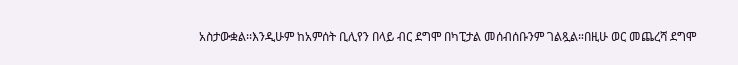አስታውቋል፡፡እንዲሁም ከአምሰት ቢሊየን በላይ ብር ደግሞ በካፒታል መሰብሰቡንም ገልጿል።በዚሁ ወር መጨረሻ ደግሞ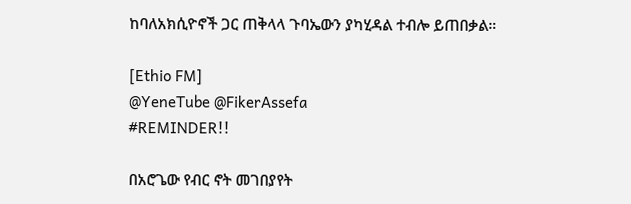ከባለአክሲዮኖች ጋር ጠቅላላ ጉባኤውን ያካሂዳል ተብሎ ይጠበቃል።

[Ethio FM]
@YeneTube @FikerAssefa
#REMINDER!!

በአሮጌው የብር ኖት መገበያየት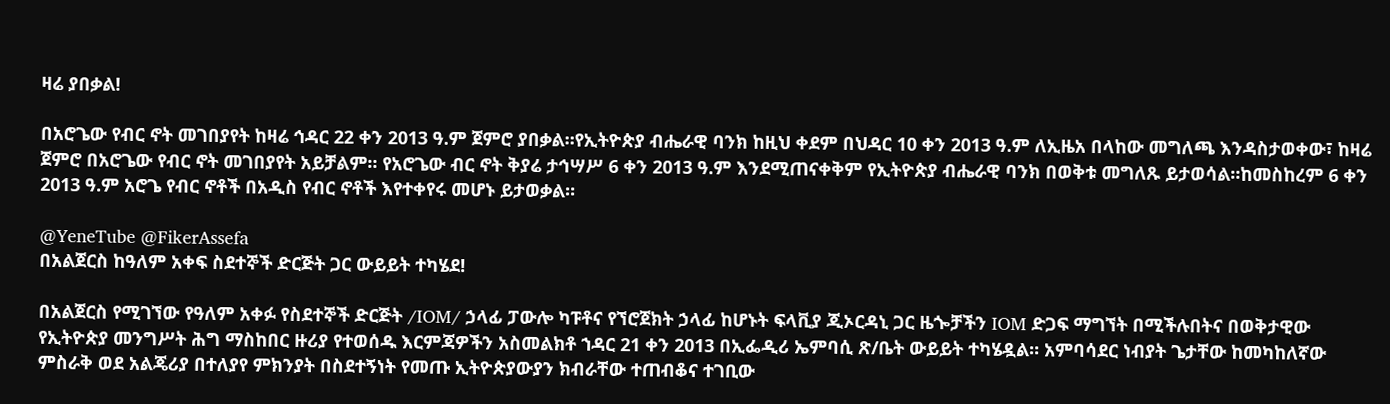ዛሬ ያበቃል!

በአሮጌው የብር ኖት መገበያየት ከዛሬ ኅዳር 22 ቀን 2013 ዓ.ም ጀምሮ ያበቃል።የኢትዮጵያ ብሔራዊ ባንክ ከዚህ ቀደም በህዳር 10 ቀን 2013 ዓ.ም ለኢዜአ በላከው መግለጫ እንዳስታወቀው፣ ከዛሬ ጀምሮ በአሮጌው የብር ኖት መገበያየት አይቻልም። የአሮጌው ብር ኖት ቅያሬ ታኅሣሥ 6 ቀን 2013 ዓ.ም እንደሚጠናቀቅም የኢትዮጵያ ብሔራዊ ባንክ በወቅቱ መግለጹ ይታወሳል።ከመስከረም 6 ቀን 2013 ዓ.ም አሮጌ የብር ኖቶች በአዲስ የብር ኖቶች እየተቀየሩ መሆኑ ይታወቃል።

@YeneTube @FikerAssefa
በአልጀርስ ከዓለም አቀፍ ስደተኞች ድርጅት ጋር ውይይት ተካሄደ!

በአልጀርስ የሚገኘው የዓለም አቀፉ የስደተኞች ድርጅት /IOM/ ኃላፊ ፓውሎ ካፑቶና የኘሮጀክት ኃላፊ ከሆኑት ፍላቪያ ጂኦርዳኒ ጋር ዜጐቻችን IOM ድጋፍ ማግኘት በሚችሉበትና በወቅታዊው የኢትዮጵያ መንግሥት ሕግ ማስከበር ዙሪያ የተወሰዱ እርምጃዎችን አስመልክቶ ኀዳር 21 ቀን 2013 በኢፌዲሪ ኤምባሲ ጽ/ቤት ውይይት ተካሄዷል። አምባሳደር ነብያት ጌታቸው ከመካከለኛው ምስራቅ ወደ አልጄሪያ በተለያየ ምክንያት በስደተኝነት የመጡ ኢትዮጵያውያን ክብራቸው ተጠብቆና ተገቢው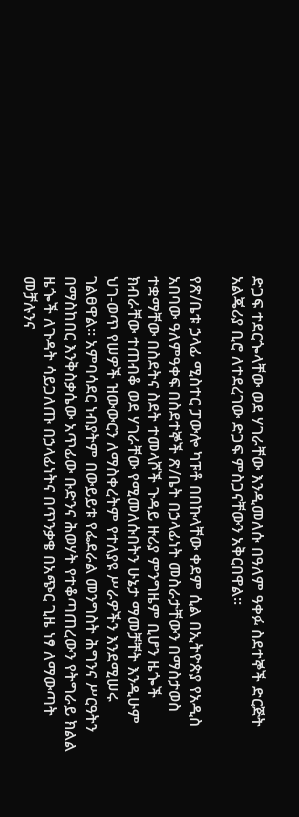ድጋፍ ተደርጐላቸው ወደ ሃገራቸው እንዲመለሱ በዓለም ዓቀፉ ስደተኞች ድርጅት አልጄሪያ ቢሮ ለተደረገው ድጋፍ ምስጋናቸውን አቅርበዋል፡፡

የጽ/ቤቱ ኃላፊ ሚስተር ፓውሎ ካፑቶ በበኩላቸው ቀደም ሲል በኢትዮጵያ የአዲስ አበባው ዓለምዓቀፍ በስደተኞች ጽ/ቤት በኃላፊነት መስራታቸውን በማስታወስ ተቋማቸው በስደትና ስደት ተመላሾች ጉዳይ ዙሪያ ምንግዜም ቢሆን ዜጐች ክብራቸው ተጠብቆ ወደ ሃገራቸው የሚመለሱበትን ሁኔታ ማመቻቸት እንዲሁም ህገ-ወጥ የሠዎች ዝውውርን ለማስቀረትም የተለያዩ ሥራዎችን እንደሚሠሩ ገልፀዋል። አምባሳደር ነብያትም በውይይቱ የፌደራል መንግስት ሕግንና ሥርዓትን በማስከበር እንቅስቃሴው አጥፊው ቡድንና ሕወሃት የተቆጣጠረውን የትግራይ ክልል ዜጐች ለጉዳት ሳይጋለጡ በኃላፊነትና በጥንቃቄ በአጭር ጊዜ ነፃ ለማውጣት መቻሉንና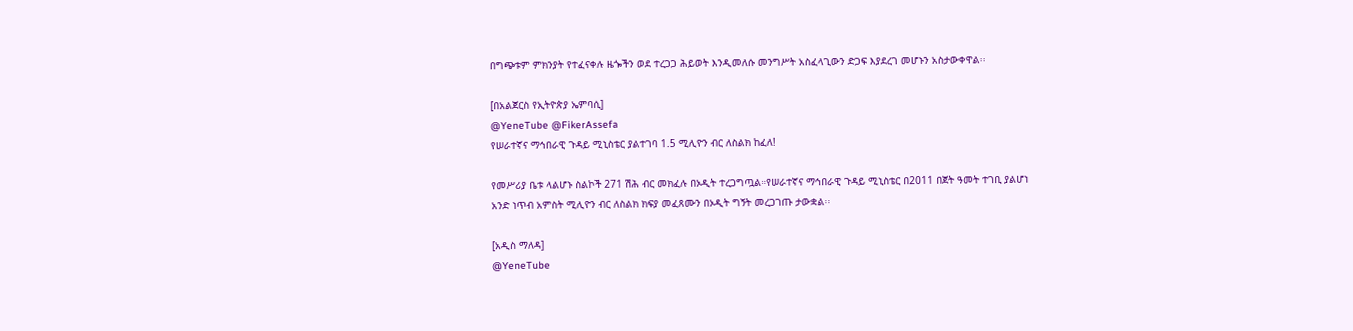በግጭቱም ምክንያት የተፈናቀሉ ዜጐችን ወደ ተረጋጋ ሕይወት እንዲመለሱ መንግሥት አስፈላጊውን ድጋፍ እያደረገ መሆኑን አስታውቀዋል፡፡

[በአልጀርስ የኢትዮጵያ ኤምባሲ]
@YeneTube @FikerAssefa
የሠራተኛና ማኅበራዊ ጉዳይ ሚኒስቴር ያልተገባ 1.5 ሚሊዮን ብር ለስልክ ከፈለ!

የመሥሪያ ቤቱ ላልሆኑ ስልኮች 271 ሽሕ ብር መክፈሉ በኦዲት ተረጋግጧል።የሠራተኛና ማኅበራዊ ጉዳይ ሚኒስቴር በ2011 በጀት ዓመት ተገቢ ያልሆነ አንድ ነጥብ አምስት ሚሊዮን ብር ለስልክ ክፍያ መፈጸሙን በኦዲት ግኝት መረጋገጡ ታውቋል፡፡

[አዲስ ማለዳ]
@YeneTube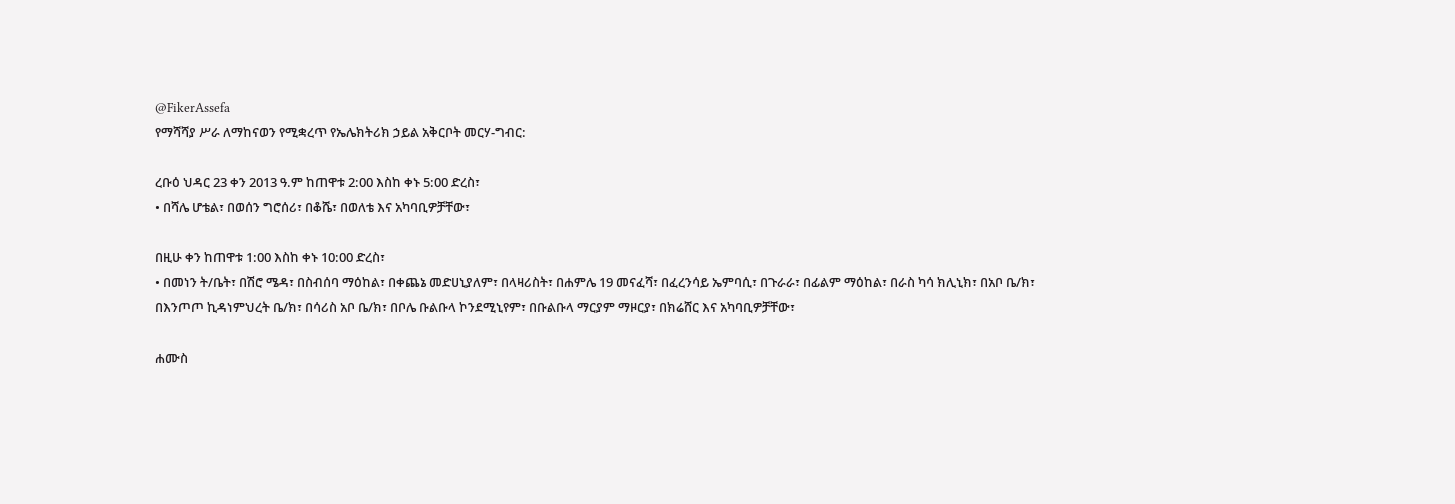@FikerAssefa
የማሻሻያ ሥራ ለማከናወን የሚቋረጥ የኤሌክትሪክ ኃይል አቅርቦት መርሃ-ግብር:

ረቡዕ ህዳር 23 ቀን 2013 ዓ.ም ከጠዋቱ 2:00 እስከ ቀኑ 5:00 ድረስ፣
• በሻሌ ሆቴል፣ በወሰን ግሮሰሪ፣ በቆሼ፣ በወለቴ እና አካባቢዎቻቸው፣

በዚሁ ቀን ከጠዋቱ 1:00 እስከ ቀኑ 10:00 ድረስ፣
• በመነን ት/ቤት፣ በሽሮ ሜዳ፣ በስብሰባ ማዕከል፣ በቀጨኔ መድሀኒያለም፣ በላዛሪስት፣ በሐምሌ 19 መናፈሻ፣ በፈረንሳይ ኤምባሲ፣ በጉራራ፣ በፊልም ማዕከል፣ በራስ ካሳ ክሊኒክ፣ በአቦ ቤ/ክ፣ በእንጦጦ ኪዳነምህረት ቤ/ክ፣ በሳሪስ አቦ ቤ/ክ፣ በቦሌ ቡልቡላ ኮንደሚኒየም፣ በቡልቡላ ማርያም ማዞርያ፣ በክሬሸር እና አካባቢዎቻቸው፣

ሐሙስ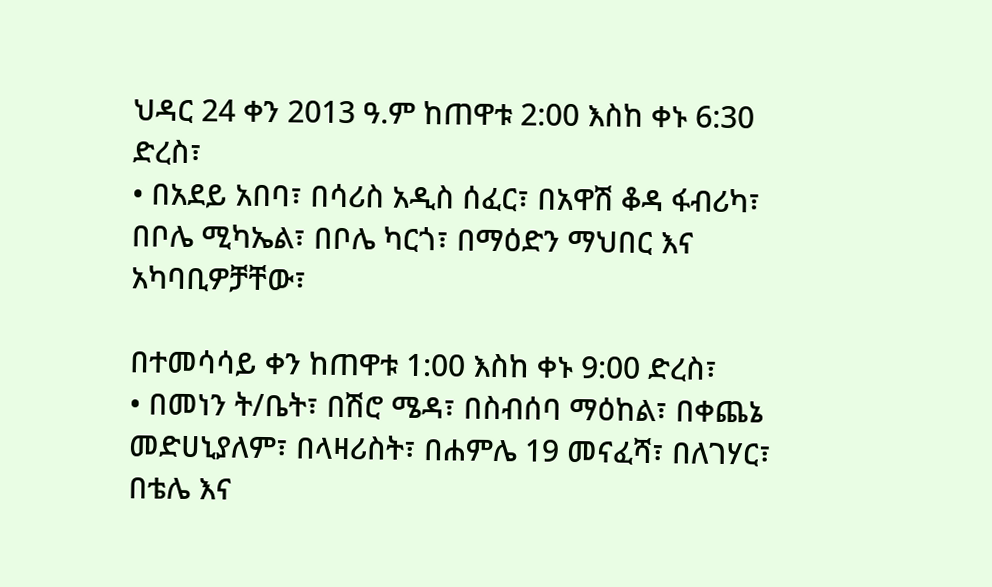ህዳር 24 ቀን 2013 ዓ.ም ከጠዋቱ 2:00 እስከ ቀኑ 6:30 ድረስ፣
• በአደይ አበባ፣ በሳሪስ አዲስ ሰፈር፣ በአዋሽ ቆዳ ፋብሪካ፣ በቦሌ ሚካኤል፣ በቦሌ ካርጎ፣ በማዕድን ማህበር እና አካባቢዎቻቸው፣

በተመሳሳይ ቀን ከጠዋቱ 1:00 እስከ ቀኑ 9:00 ድረስ፣
• በመነን ት/ቤት፣ በሽሮ ሜዳ፣ በስብሰባ ማዕከል፣ በቀጨኔ መድሀኒያለም፣ በላዛሪስት፣ በሐምሌ 19 መናፈሻ፣ በለገሃር፣ በቴሌ እና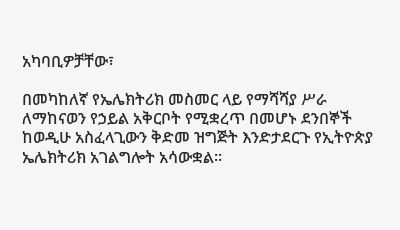አካባቢዎቻቸው፣

በመካከለኛ የኤሌክትሪክ መስመር ላይ የማሻሻያ ሥራ ለማከናወን የኃይል አቅርቦት የሚቋረጥ በመሆኑ ደንበኞች ከወዲሁ አስፈላጊውን ቅድመ ዝግጅት እንድታደርጉ የኢትዮጵያ ኤሌክትሪክ አገልግሎት አሳውቋል፡፡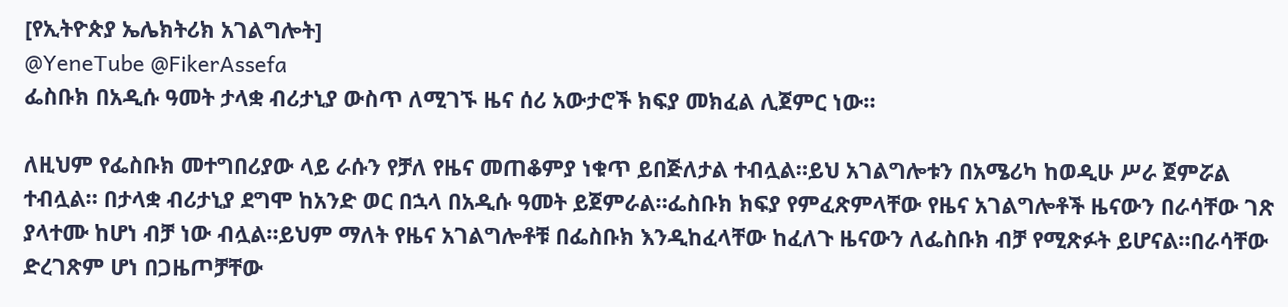[የኢትዮጵያ ኤሌክትሪክ አገልግሎት]
@YeneTube @FikerAssefa
ፌስቡክ በአዲሱ ዓመት ታላቋ ብሪታኒያ ውስጥ ለሚገኙ ዜና ሰሪ አውታሮች ክፍያ መክፈል ሊጀምር ነው።

ለዚህም የፌስቡክ መተግበሪያው ላይ ራሱን የቻለ የዜና መጠቆምያ ነቁጥ ይበጅለታል ተብሏል።ይህ አገልግሎቱን በአሜሪካ ከወዲሁ ሥራ ጀምሯል ተብሏል። በታላቋ ብሪታኒያ ደግሞ ከአንድ ወር በኋላ በአዲሱ ዓመት ይጀምራል።ፌስቡክ ክፍያ የምፈጽምላቸው የዜና አገልግሎቶች ዜናውን በራሳቸው ገጽ ያላተሙ ከሆነ ብቻ ነው ብሏል።ይህም ማለት የዜና አገልግሎቶቹ በፌስቡክ እንዲከፈላቸው ከፈለጉ ዜናውን ለፌስቡክ ብቻ የሚጽፉት ይሆናል።በራሳቸው ድረገጽም ሆነ በጋዜጦቻቸው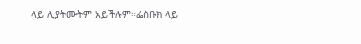ላይ ሊያትሙትም አይችሉም።ፌስቡክ ላይ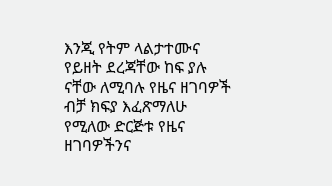እንጂ የትም ላልታተሙና የይዘት ደረጃቸው ከፍ ያሉ ናቸው ለሚባሉ የዜና ዘገባዎች ብቻ ክፍያ እፈጽማለሁ የሚለው ድርጅቱ የዜና ዘገባዎችንና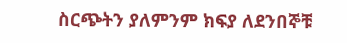ስርጭትን ያለምንም ክፍያ ለደንበኞቹ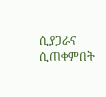ሲያጋራና ሲጠቀምበት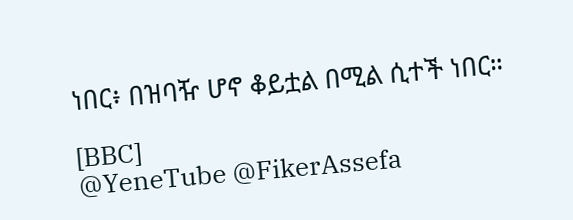ነበር፥ በዝባዥ ሆኖ ቆይቷል በሚል ሲተች ነበር።

[BBC]
@YeneTube @FikerAssefa